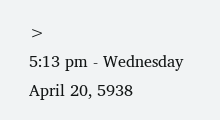>
5:13 pm - Wednesday April 20, 5938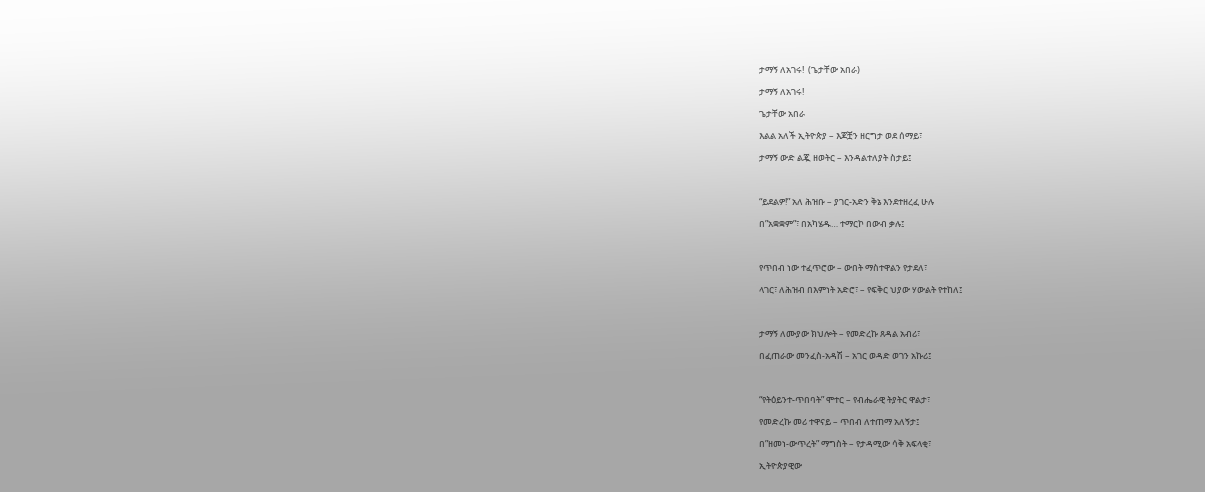ታማኝ ለአገሩ!  (ጌታቸው አበራ)

ታማኝ ለአገሩ!

ጌታቸው አበራ

እልል አለች ኢትዮጵያ – እጆቿን ዘርግታ ወደ ሰማይ፣

ታማኝ ውድ ልጇ ዘወትር – እንዳልተለያት ስታይ፤



“ይደልዎ!” አለ ሕዝቡ – ያገር-አድን ቅኔ እንደተዘረፈ ሁሉ

በ”አቋቋም”፣ በአካሄዱ… ተማርኮ በውብ ቃሉ፤



የጥበብ ነው ተፈጥሮው – ውበት ማስተዋልን የታደለ፣

ላገር፣ ለሕዝብ በእምነት አድሮ፣ – የፍቅር ህያው ሃውልት የተከለ፤



ታማኝ ለሙያው ክህሎት – የመድረኩ ጸዳል አብሪ፣

በፈጠራው መንፈስ-አዳሽ – አገር ወዳድ ወገን አኩሪ፤



“የትዕይንተ-ጥበባት” ሞተር – የብሔራዊ ትያትር ዋልታ፣

የመድረኩ መሪ ተዋናይ – ጥበብ ለተጠማ አለኝታ፤

በ”ዘመነ-ውጥረት” ማግስት – የታዳሚው ሳቅ አፍላቂ፣

ኢትዮጵያዊው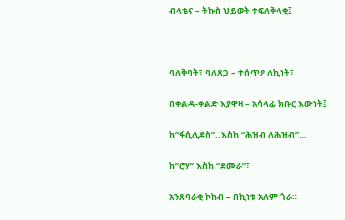ብላቴና – ትኩስ ህይወት ተፍለቅላቂ፤



ባለቅባት፣ ባለጸጋ – ተሰጥዖ ለኪነት፣

በቀልዳ-ቀልድ እያዋዛ – አሳላፊ ክቡር እውነት፤

ከ”ፋሲሊደስ”..እስከ “ሕዝብ ለሕዝብ”…

ከ”ሮሃ” እስከ “ደመራ”፣

አንጸባራቂ ኮከብ – በኪነቱ አለም ጎራ።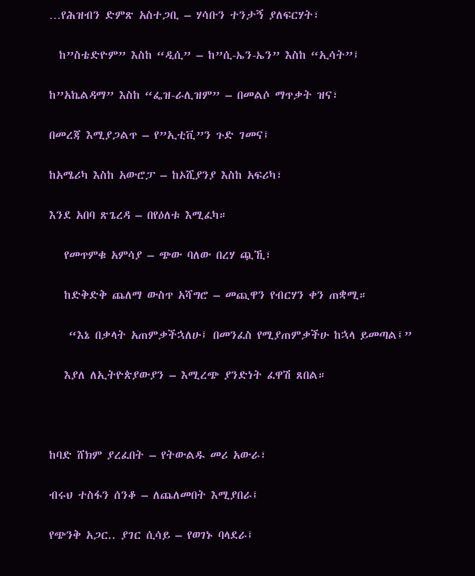…የሕዝብን ድምጽ አስተጋቢ – ሃሳቡን ተንታኝ ያለፍርሃት፣

  ከ”ስቴድዮም” እስከ “ዲሲ” – ከ”ሲ-ኤን-ኤን” እስከ “ኢሳት”፤

ከ”አኬልዳማ” እስከ “ፌዝ-ራሊዝም” – በመልሶ ማጥቃት ዝና፣

በመረጃ እሚያጋልጥ – የ”ኢቲቪ”ን ጉድ ገመና፤

ከአሜሪካ እስከ አውሮፓ – ከኦሺያንያ እስከ አፍሪካ፣

እንደ አበባ ጽጌረዳ – በየዕለቱ እሚፈካ።

   የመጥምቁ አምሳያ – ጭው ባለው በረሃ ጯኺ፣

   ከድቅድቅ ጨለማ ውስጥ አሻግሮ – መጪዋን የብርሃን ቀን ጠቋሚ።

    “እኔ በቃላት አጠምቃችኋለሁ፤ በመንፈስ የሚያጠምቃችሁ ከኋላ ይመጣል፤”

   እያለ ለኢትዮጵያውያን – እሚረጭ ያንድነት ፈዋሽ ጸበል።



ከባድ ሸክም ያረፈበት – የትውልዱ መሪ አውራ፣

ብሩህ ተስፋን ሰንቆ – ለጨለመበት እሚያበራ፤

የጭንቅ አጋር.. ያገር ሲሳይ – የወገኑ ባላደራ፤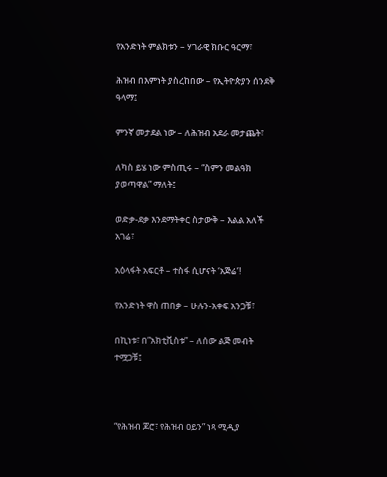የአንድነት ምልክቱን – ሃገራዊ ክቡር ዓርማ፣

ሕዝብ በእምነት ያስረከበው – የኢትዮጵያን ሰንደቅ ዓላማ፤

ምንኛ መታደል ነው – ለሕዝብ አደራ መታጨት፣

ለካስ ይሄ ነው ምስጢሩ – “ስምን መልዓክ ያወጣዋል” ማለት፤

ወድቃ-ደቃ እንደማትቀር ስታውቅ – እልል አለች አገሬ፣

አዕላፋት አፍርቶ – ተስፋ ሲሆናት ‘አጅሬ’!

የአንድነት ዋስ ጠበቃ – ሁሉን-አቀፍ አንጋቹ፣

በኪነቱ፣ በ”አክቲቪስቱ” – ለሰው ልጅ መብት ተሟጋቹ፤



“የሕዝብ ጆሮ፣ የሕዝብ ዐይን” ነጻ ሚዲያ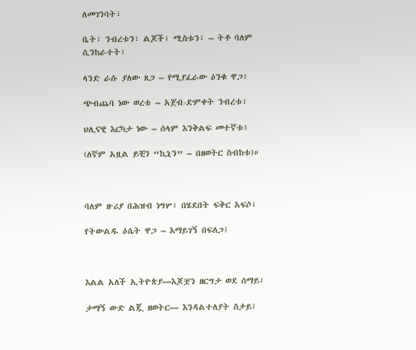ለመገንባት፣

ቤት፣ ንብረቱን፣ ልጆች፣ ሚስቱን፣ – ትቶ ባለም ሲንከራተት፣

ላንድ ራሱ ያለው ጸጋ – የሚያፈራው ዕንቁ ዋጋ፣

ጭብጨባ ነው ወረቱ – አጀብ-ድምቀት ንብረቱ፣

ህሊናዊ እርካታ ነው – ሰላም እንቅልፍ መተኛቱ፤

(ለኛም አዟል ይቺን “ኪኒን” – በዘወትር ስብከቱ)።



ባለም ዙሪያ በሕዝብ ነግሦ፣ በሄደበት ፍቅር አፍሶ፣

የትውልዱ ዕሴት ዋጋ – እማይገኝ በፍለጋ፤



እልል አለች ኢትዮጵያ—እጆቿን ዘርግታ ወደ ሰማይ፣

ታማኝ ውድ ልጇ ዘወትር— እንዳልተለያት ስታይ፤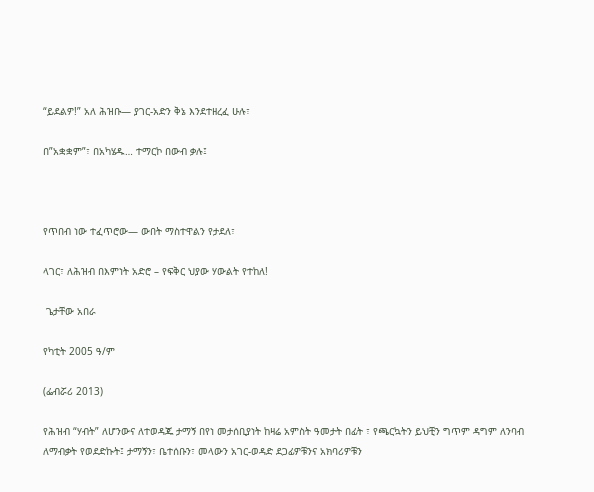“ይደልዎ!” አለ ሕዝቡ— ያገር-አድን ቅኔ እንደተዘረፈ ሁሉ፣

በ”አቋቋም”፣ በአካሄዱ… ተማርኮ በውብ ቃሉ፤



የጥበብ ነው ተፈጥሮው— ውበት ማስተዋልን የታደለ፣

ላገር፣ ለሕዝብ በእምነት አድሮ – የፍቅር ህያው ሃውልት የተከለ!

 ጌታቸው አበራ

የካቲት 2005 ዓ/ም

(ፌብሯሪ 2013)

የሕዝብ “ሃብት” ለሆንውና ለተወዳጁ ታማኝ በየነ መታሰቢያነት ከዛሬ አምስት ዓመታት በፊት ፣ የጫርኳትን ይህቺን ግጥም ዳግም ለንባብ ለማብቃት የወደድኩት፤ ታማኝን፣ ቤተሰቡን፣ መላውን አገር-ወዳድ ደጋፊዎቹንና አክባሪዎቹን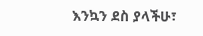እንኳን ደስ ያላችሁ፣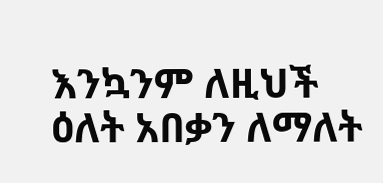እንኳንም ለዚህች ዕለት አበቃን ለማለት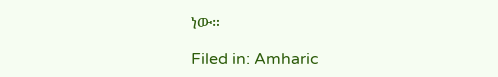ነው።

Filed in: Amharic